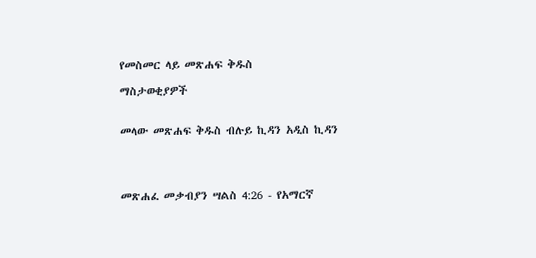የመስመር ላይ መጽሐፍ ቅዱስ

ማስታወቂያዎች


መላው መጽሐፍ ቅዱስ ብሉይ ኪዳን አዲስ ኪዳን




መጽሐፈ መቃብያን ሣልስ 4:26 - የአማርኛ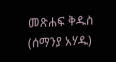መጽሐፍ ቅዱስ (ሰማንያ አሃዱ)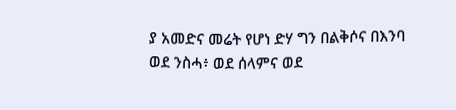ያ አመድና መሬት የሆነ ድሃ ግን በልቅሶና በእንባ ወደ ንስሓ፥ ወደ ሰላምና ወደ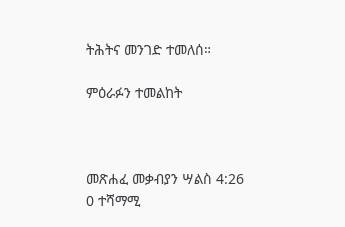ትሕትና መንገድ ተመለሰ።

ምዕራፉን ተመልከት



መጽሐፈ መቃብያን ሣልስ 4:26
0 ተሻማሚ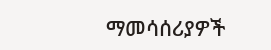ማመሳሰሪያዎች